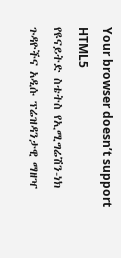Your browser doesn’t support HTML5
የዩናይትድ ስቴትስ የኢሚግሬሽን-ነክ ጉዳዮችና አዲሱ ፕሬዝዳንታዊ ማዘዣ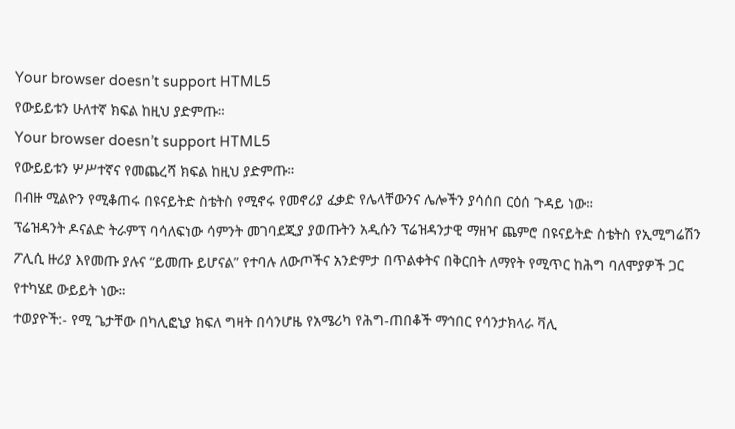Your browser doesn’t support HTML5
የውይይቱን ሁለተኛ ክፍል ከዚህ ያድምጡ።
Your browser doesn’t support HTML5
የውይይቱን ሦሥተኛና የመጨረሻ ክፍል ከዚህ ያድምጡ።
በብዙ ሚልዮን የሚቆጠሩ በዩናይትድ ስቴትስ የሚኖሩ የመኖሪያ ፈቃድ የሌላቸውንና ሌሎችን ያሳሰበ ርዕሰ ጉዳይ ነው።
ፕሬዝዳንት ዶናልድ ትራምፕ ባሳለፍነው ሳምንት መገባደጂያ ያወጡትን አዲሱን ፕሬዝዳንታዊ ማዘዣ ጨምሮ በዩናይትድ ስቴትስ የኢሚግሬሽን ፖሊሲ ዙሪያ እየመጡ ያሉና “ይመጡ ይሆናል” የተባሉ ለውጦችና አንድምታ በጥልቀትና በቅርበት ለማየት የሚጥር ከሕግ ባለሞያዎች ጋር የተካሄደ ውይይት ነው።
ተወያዮች:- የሚ ጌታቸው በካሊፎኒያ ክፍለ ግዛት በሳንሆዜ የአሜሪካ የሕግ-ጠበቆች ማኅበር የሳንታክላራ ቫሊ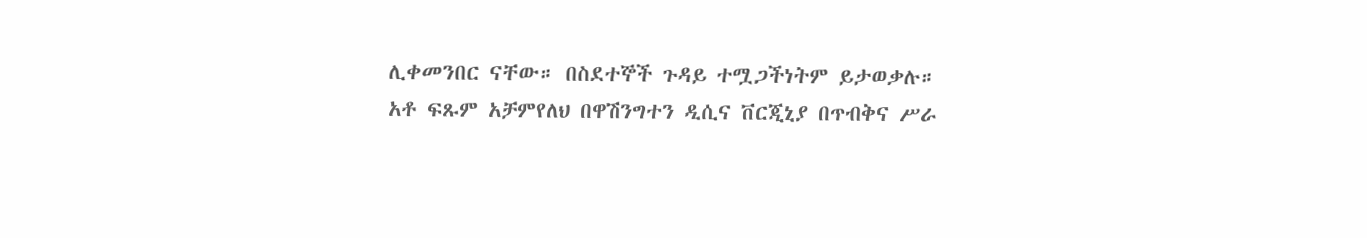ሊቀመንበር ናቸው። በስደተኞች ጉዳይ ተሟጋችነትም ይታወቃሉ።
አቶ ፍጹም አቻምየለህ በዋሽንግተን ዲሲና ቨርጂኒያ በጥብቅና ሥራ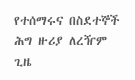የተሰማሩና በስደተኞች ሕግ ዙሪያ ለረዥም ጊዜ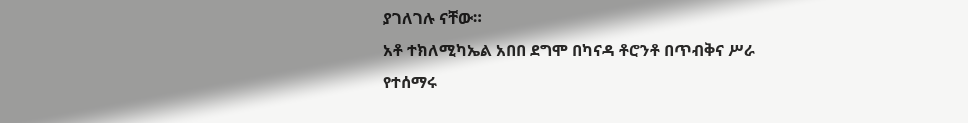ያገለገሉ ናቸው።
አቶ ተክለሚካኤል አበበ ደግሞ በካናዳ ቶሮንቶ በጥብቅና ሥራ የተሰማሩ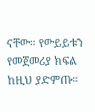ናቸው። የውይይቱን የመጀመሪያ ክፍል ከዚህ ያድምጡ።